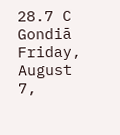28.7 C
Gondiā
Friday, August 7,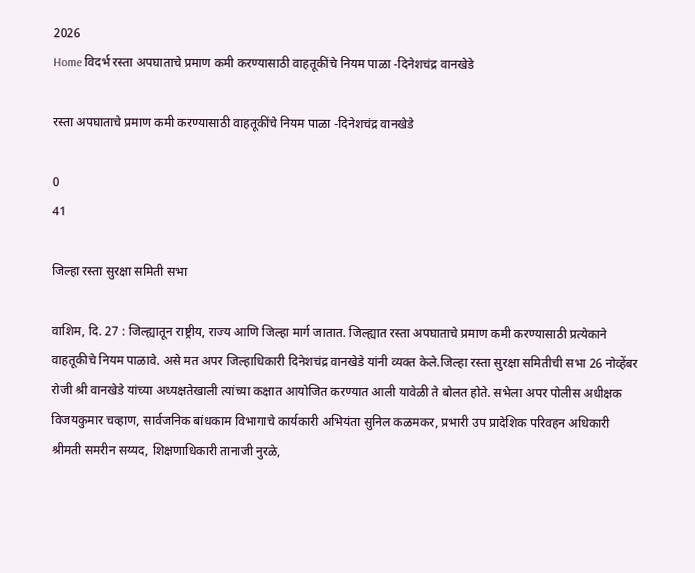2026
Home विदर्भ रस्ता अपघाताचे प्रमाण कमी करण्यासाठी वाहतूकींचे नियम पाळा -दिनेशचंद्र वानखेडे

रस्ता अपघाताचे प्रमाण कमी करण्यासाठी वाहतूकींचे नियम पाळा -दिनेशचंद्र वानखेडे

0
41

जिल्हा रस्ता सुरक्षा समिती सभा

वाशिम, दि. 27 : जिल्ह्यातून राष्ट्रीय, राज्य आणि जिल्हा मार्ग जातात. जिल्ह्यात रस्ता अपघाताचे प्रमाण कमी करण्यासाठी प्रत्येकाने वाहतूकीचे नियम पाळावे. असे मत अपर जिल्हाधिकारी दिनेशचंद्र वानखेडे यांनी व्यक्त केले.जिल्हा रस्ता सुरक्षा समितीची सभा 26 नोव्हेंबर रोजी श्री वानखेडे यांच्या अध्यक्षतेखाली त्यांच्या कक्षात आयोजित करण्यात आली यावेळी ते बोलत होते. सभेला अपर पोलीस अधीक्षक विजयकुमार चव्हाण, सार्वजनिक बांधकाम विभागाचे कार्यकारी अभियंता सुनिल कळमकर, प्रभारी उप प्रादेशिक परिवहन अधिकारी श्रीमती समरीन सय्यद, शिक्षणाधिकारी तानाजी नुरळे,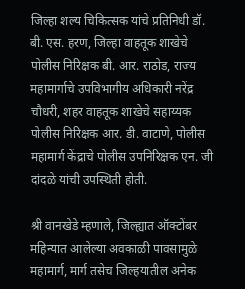जिल्हा शल्य चिकित्सक यांचे प्रतिनिधी डॉ. बी. एस. हरण, जिल्हा वाहतूक शाखेचे पोलीस निरिक्षक बी. आर. राठोड, राज्य महामार्गाचे उपविभागीय अधिकारी नरेंद्र चौधरी, शहर वाहतूक शाखेचे सहाय्यक पोलीस निरिक्षक आर. डी. वाटाणे, पोलीस महामार्ग केंद्राचे पोलीस उपनिरिक्षक एन. जी दांदळे यांची उपस्थिती होती.

श्री वानखेडे म्हणाले, जिल्ह्यात ऑक्टोंबर महिन्यात आलेल्या अवकाळी पावसामुळे महामार्ग, मार्ग तसेच जिल्हयातील अनेक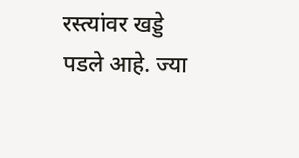रस्त्यांवर खड्डे पडले आहे. ज्या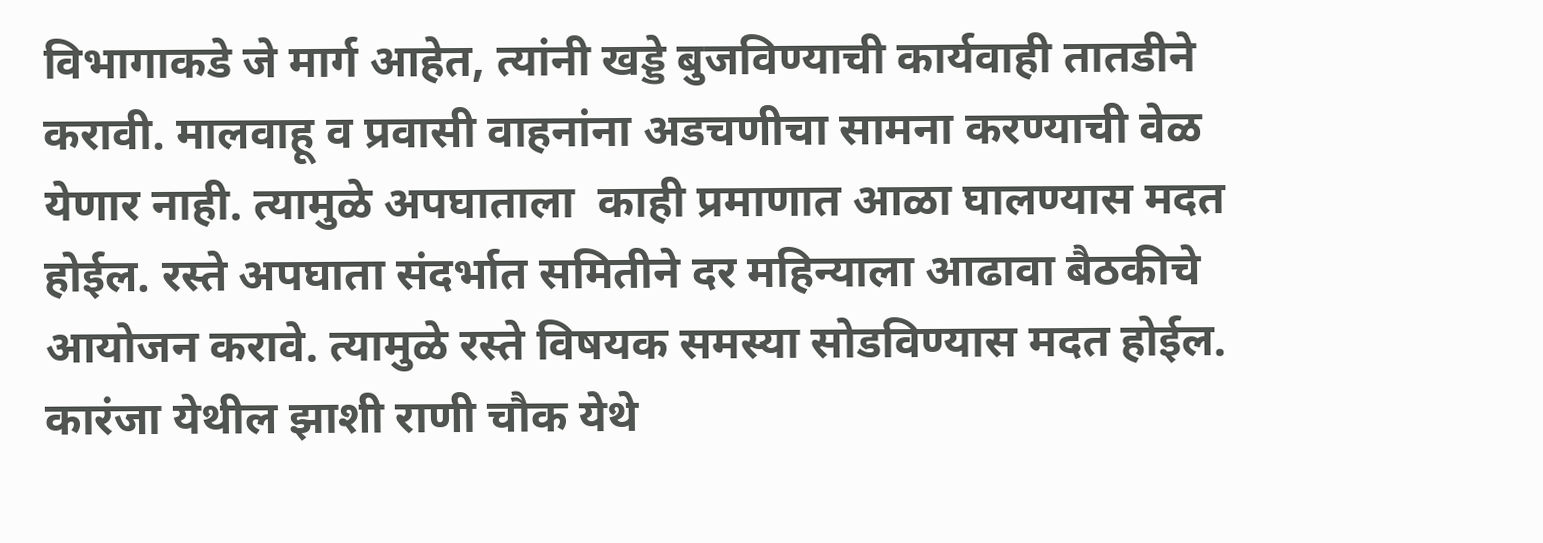विभागाकडे जे मार्ग आहेत, त्यांनी खड्डे बुजविण्याची कार्यवाही तातडीने करावी. मालवाहू व प्रवासी वाहनांना अडचणीचा सामना करण्याची वेळ येणार नाही. त्यामुळे अपघाताला  काही प्रमाणात आळा घालण्यास मदत होईल. रस्ते अपघाता संदर्भात समितीने दर महिन्याला आढावा बैठकीचे आयोजन करावे. त्यामुळे रस्ते विषयक समस्या सोडविण्यास मदत होईल. कारंजा येथील झाशी राणी चौक येथे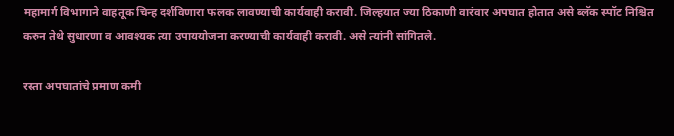महामार्ग विभागाने वाहतूक चिन्ह दर्शविणारा फलक लावण्याची कार्यवाही करावी. जिल्हयात ज्या ठिकाणी वारंवार अपघात होतात असे ब्लॅक स्पॉट निश्चित करुन तेथे सुधारणा व आवश्यक त्या उपाययोजना करण्याची कार्यवाही करावी. असे त्यांनी सांगितले.

रस्ता अपघातांचे प्रमाण कमी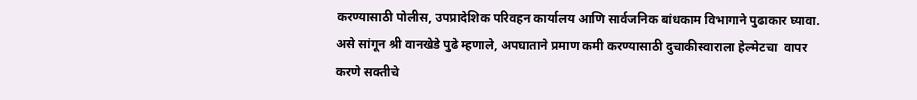करण्यासाठी पोलीस, उपप्रादेशिक परिवहन कार्यालय आणि सार्वजनिक बांधकाम विभागाने पुढाकार घ्यावा. असे सांगून श्री वानखेडे पुढे म्हणाले, अपघाताने प्रमाण कमी करण्यासाठी दुचाकीस्वाराला हेल्मेटचा  वापर करणे सक्तीचे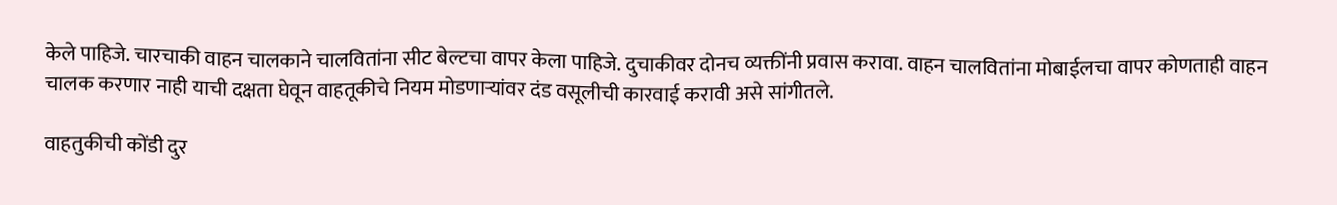केले पाहिजे. चारचाकी वाहन चालकाने चालवितांना सीट बेल्टचा वापर केला पाहिजे. दुचाकीवर दोनच व्यक्तींनी प्रवास करावा. वाहन चालवितांना मोबाईलचा वापर कोणताही वाहन चालक करणार नाही याची दक्षता घेवून वाहतूकीचे नियम मोडणाऱ्यांवर दंड वसूलीची कारवाई करावी असे सांगीतले.

वाहतुकीची कोंडी दुर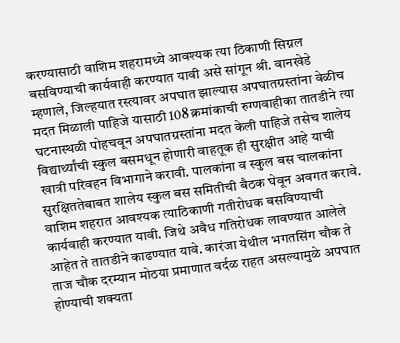करण्यासाठी वाशिम शहरामध्ये आवश्यक त्या ठिकाणी सिग्नल बसविण्याची कार्यवाही करण्यात यावी असे सांगून श्री. वानखेडे म्हणाले, जिल्हयात रस्त्यावर अपघात झाल्यास अपघातग्रस्तांना वेळीच मदत मिळाली पाहिजे यासाठी 108 क्रमांकाची रुग्णवाहीका तातडीने त्या घटनास्थळी पोहचवून अपघातग्रस्तांना मदत केली पाहिजे तसेच शालेय विद्यार्थ्यांची स्कुल बसमधून होणारी वाहतूक ही सुरक्षीत आहे याची खात्री परिवहन विभागाने करावी. पालकांना व स्कुल बस चालकांना सुरक्षिततेबाबत शालेय स्कुल बस समितीची बैठक घेवून अवगत करावे. वाशिम शहरात आवश्यक त्याठिकाणी गतीरोधक बसविण्याची कार्यवाही करण्यात यावी. जिथे अवैध गतिरोधक लावण्यात आलेले आहेत ते तातडीने काढण्यात यावे. कारंजा येथील भगतसिंग चौक ते ताज चौक दरम्यान मोठया प्रमाणात वर्दळ राहत असल्यामुळे अपघात होण्याची शक्यता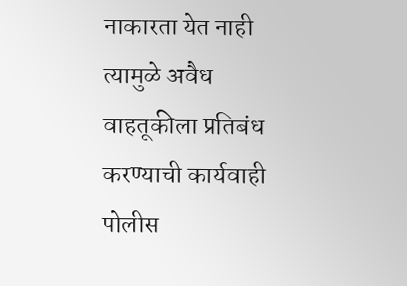नाकारता येत नाही त्यामुळे अवैध वाहतूकीला प्रतिबंध करण्याची कार्यवाही पोलीस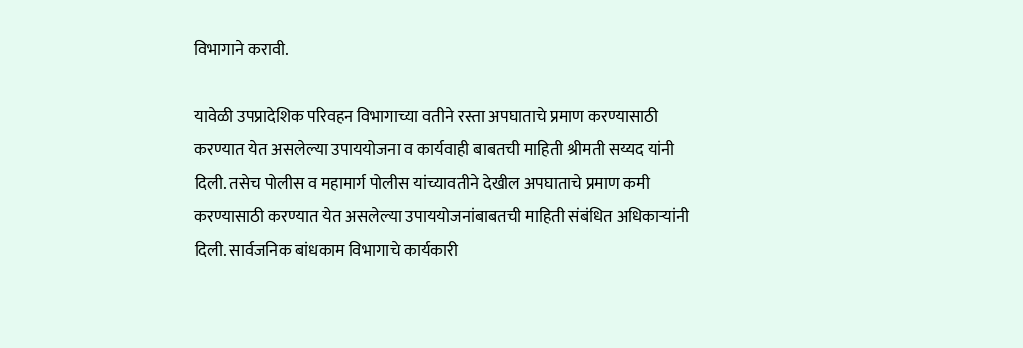विभागाने करावी.

यावेळी उपप्रादेशिक परिवहन विभागाच्या वतीने रस्ता अपघाताचे प्रमाण करण्यासाठी करण्यात येत असलेल्या उपाययोजना व कार्यवाही बाबतची माहिती श्रीमती सय्यद यांनी दिली. तसेच पोलीस व महामार्ग पोलीस यांच्यावतीने देखील अपघाताचे प्रमाण कमी करण्यासाठी करण्यात येत असलेल्या उपाययोजनांबाबतची माहिती संबंधित अधिकाऱ्यांनी दिली. सार्वजनिक बांधकाम विभागाचे कार्यकारी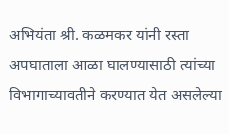अभियंता श्री. कळमकर यांनी रस्ता अपघाताला आळा घालण्यासाठी त्यांच्या विभागाच्यावतीने करण्यात येत असलेल्या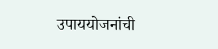उपाययोजनांची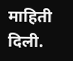माहिती दिली.